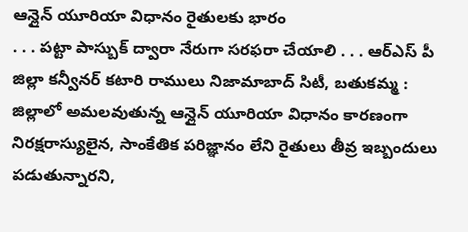ఆన్లైన్ యూరియా విధానం రైతులకు భారం
. . . పట్టా పాస్బుక్ ద్వారా నేరుగా సరఫరా చేయాలి . . . ఆర్ఎస్ పీ జిల్లా కన్వీనర్ కటారి రాములు నిజామాబాద్ సిటీ, బతుకమ్మ : జిల్లాలో అమలవుతున్న ఆన్లైన్ యూరియా విధానం కారణంగా నిరక్షరాస్యులైన, సాంకేతిక పరిజ్ఞానం లేని రైతులు తీవ్ర ఇబ్బందులు పడుతున్నారని,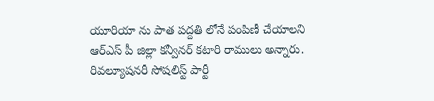యూరియా ను పాత పద్దతి లోనే పంపిణీ చేయాలని ఆర్ఎస్ పీ జిల్లా కన్వీనర్ కటారి రాములు అన్నారు. రివల్యూషనరీ సోషలిస్ట్ పార్టీ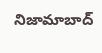నిజామాబాద్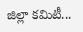జిల్లా కమిటీ...